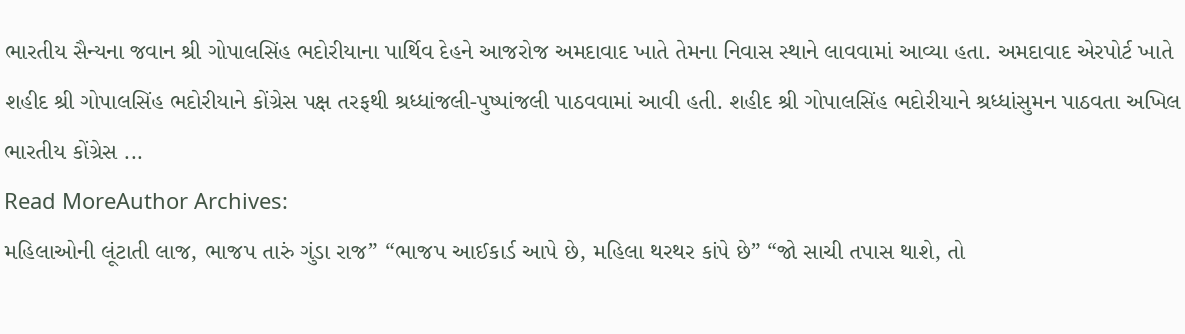ભારતીય સૈન્યના જવાન શ્રી ગોપાલસિંહ ભદોરીયાના પાર્થિવ દેહને આજરોજ અમદાવાદ ખાતે તેમના નિવાસ સ્થાને લાવવામાં આવ્યા હતા. અમદાવાદ એરપોર્ટ ખાતે શહીદ શ્રી ગોપાલસિંહ ભદોરીયાને કોંગ્રેસ પક્ષ તરફથી શ્રધ્ધાંજલી-પુષ્પાંજલી પાઠવવામાં આવી હતી. શહીદ શ્રી ગોપાલસિંહ ભદોરીયાને શ્રધ્ધાંસુમન પાઠવતા અખિલ ભારતીય કોંગ્રેસ ...
Read MoreAuthor Archives:
મહિલાઓની લૂંટાતી લાજ, ભાજપ તારું ગુંડા રાજ” “ભાજપ આઈકાર્ડ આપે છે, મહિલા થરથર કાંપે છે” “જો સાચી તપાસ થાશે, તો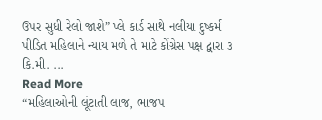ઉપર સુધી રેલો જાશે” પ્લે કાર્ડ સાથે નલીયા દુષ્કર્મ પીડિત મહિલાને ન્યાય મળે તે માટે કોંગ્રેસ પક્ષ દ્વારા ૩ કિ.મી. ...
Read More
“મહિલાઓની લૂંટાતી લાજ, ભાજપ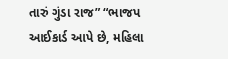તારું ગુંડા રાજ” “ભાજપ આઈકાર્ડ આપે છે, મહિલા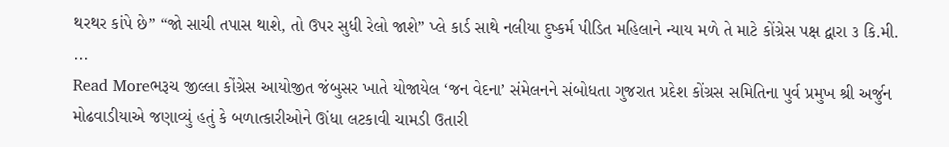થરથર કાંપે છે” “જો સાચી તપાસ થાશે, તો ઉપર સુધી રેલો જાશે” પ્લે કાર્ડ સાથે નલીયા દુષ્કર્મ પીડિત મહિલાને ન્યાય મળે તે માટે કોંગ્રેસ પક્ષ દ્વારા ૩ કિ.મી. ...
Read Moreભરૂચ જીલ્લા કોંગ્રેસ આયોજીત જંબુસર ખાતે યોજાયેલ ‘જન વેદના’ સંમેલનને સંબોધતા ગુજરાત પ્રદેશ કોંગ્રસ સમિતિના પુર્વ પ્રમુખ શ્રી અર્જુન મોઢવાડીયાએ જણાવ્યું હતું કે બળાત્કારીઓને ઊંધા લટકાવી ચામડી ઉતારી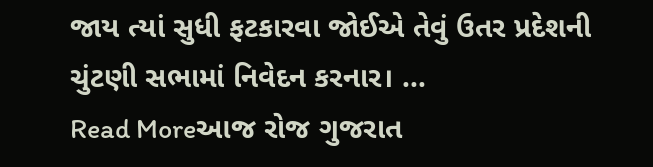જાય ત્યાં સુધી ફટકારવા જોઈએ તેવું ઉતર પ્રદેશની ચુંટણી સભામાં નિવેદન કરનાર। ...
Read Moreઆજ રોજ ગુજરાત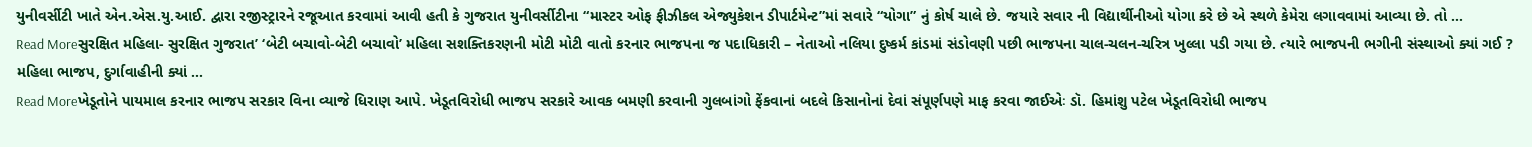યુનીવર્સીટી ખાતે એન.એસ.યુ.આઈ. દ્વારા રજીસ્ટ્રારને રજૂઆત કરવામાં આવી હતી કે ગુજરાત યુનીવર્સીટીના “માસ્ટર ઓફ ફીઝીકલ એજ્યુકેશન ડીપાર્ટમેન્ટ”માં સવારે “યોગા” નું કોર્ષ ચાલે છે. જયારે સવાર ની વિદ્યાર્થીનીઓ યોગા કરે છે એ સ્થળે કેમેરા લગાવવામાં આવ્યા છે. તો ...
Read Moreસુરક્ષિત મહિલા- સુરક્ષિત ગુજરાત’ ‘બેટી બચાવો-બેટી બચાવો’ મહિલા સશક્તિકરણની મોટી મોટી વાતો કરનાર ભાજપના જ પદાધિકારી – નેતાઓ નલિયા દુષ્કર્મ કાંડમાં સંડોવણી પછી ભાજપના ચાલ-ચલન-ચરિત્ર ખુલ્લા પડી ગયા છે. ત્યારે ભાજપની ભગીની સંસ્થાઓ ક્યાં ગઈ ? મહિલા ભાજપ, દુર્ગાવાહીની ક્યાં ...
Read Moreખેડૂતોને પાયમાલ કરનાર ભાજપ સરકાર વિના વ્યાજે ધિરાણ આપે. ખેડૂતવિરોધી ભાજપ સરકારે આવક બમણી કરવાની ગુલબાંગો ફેંકવાનાં બદલે કિસાનોનાં દેવાં સંપૂર્ણપણે માફ કરવા જાઈએઃ ડૉ. હિમાંશુ પટેલ ખેડૂતવિરોધી ભાજપ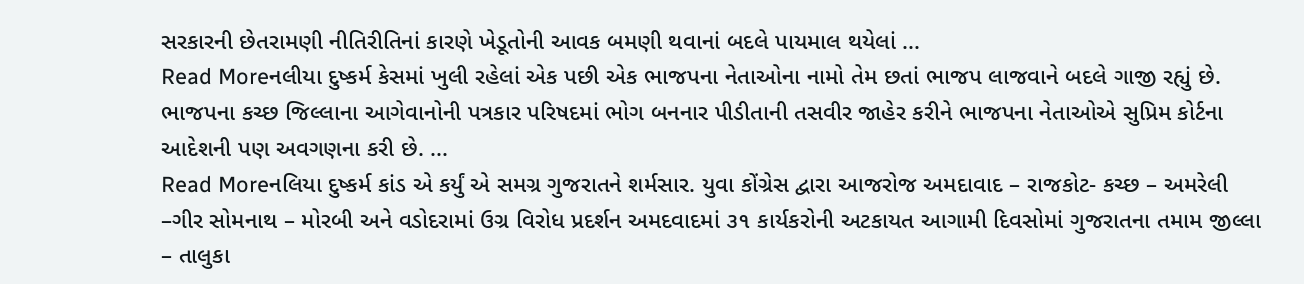સરકારની છેતરામણી નીતિરીતિનાં કારણે ખેડૂતોની આવક બમણી થવાનાં બદલે પાયમાલ થયેલાં ...
Read Moreનલીયા દુષ્કર્મ કેસમાં ખુલી રહેલાં એક પછી એક ભાજપના નેતાઓના નામો તેમ છતાં ભાજપ લાજવાને બદલે ગાજી રહ્યું છે. ભાજપના કચ્છ જિલ્લાના આગેવાનોની પત્રકાર પરિષદમાં ભોગ બનનાર પીડીતાની તસવીર જાહેર કરીને ભાજપના નેતાઓએ સુપ્રિમ કોર્ટના આદેશની પણ અવગણના કરી છે. ...
Read Moreનલિયા દુષ્કર્મ કાંડ એ કર્યું એ સમગ્ર ગુજરાતને શર્મસાર. યુવા કોંગ્રેસ દ્વારા આજરોજ અમદાવાદ – રાજકોટ- કચ્છ – અમરેલી –ગીર સોમનાથ – મોરબી અને વડોદરામાં ઉગ્ર વિરોધ પ્રદર્શન અમદવાદમાં ૩૧ કાર્યકરોની અટકાયત આગામી દિવસોમાં ગુજરાતના તમામ જીલ્લા – તાલુકા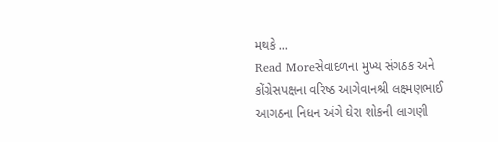મથકે ...
Read Moreસેવાદળના મુખ્ય સંગઠક અને કોંગ્રેસપક્ષના વરિષ્ઠ આગેવાનશ્રી લક્ષ્મણભાઈ આગઠના નિધન અંગે ઘેરા શોકની લાગણી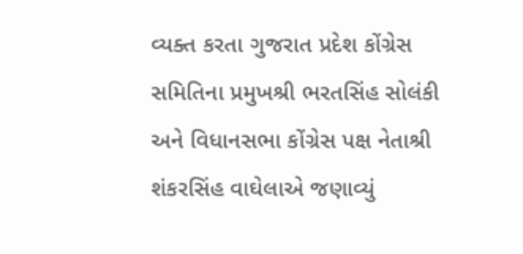વ્યક્ત કરતા ગુજરાત પ્રદેશ કોંગ્રેસ સમિતિના પ્રમુખશ્રી ભરતસિંહ સોલંકી અને વિધાનસભા કોંગ્રેસ પક્ષ નેતાશ્રી શંકરસિંહ વાઘેલાએ જણાવ્યું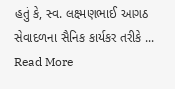હતું કે, સ્વ. લક્ષ્મણભાઈ આગઠ સેવાદળના સૈનિક કાર્યકર તરીકે ...
Read More